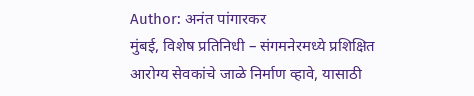Author: अनंत पांगारकर
मुंबई, विशेष प्रतिनिधी – संगमनेरमध्ये प्रशिक्षित आरोग्य सेवकांचे जाळे निर्माण व्हावे, यासाठी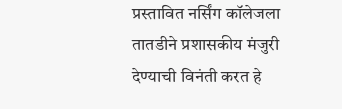प्रस्तावित नर्सिंग कॉलेजला तातडीने प्रशासकीय मंजुरी देण्याची विनंती करत हे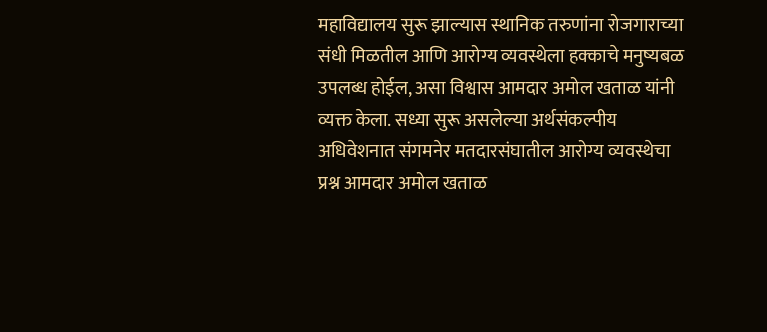महाविद्यालय सुरू झाल्यास स्थानिक तरुणांना रोजगाराच्या संधी मिळतील आणि आरोग्य व्यवस्थेला हक्काचे मनुष्यबळ उपलब्ध होईल, असा विश्वास आमदार अमोल खताळ यांनी व्यक्त केला. सध्या सुरू असलेल्या अर्थसंकल्पीय अधिवेशनात संगमनेर मतदारसंघातील आरोग्य व्यवस्थेचा प्रश्न आमदार अमोल खताळ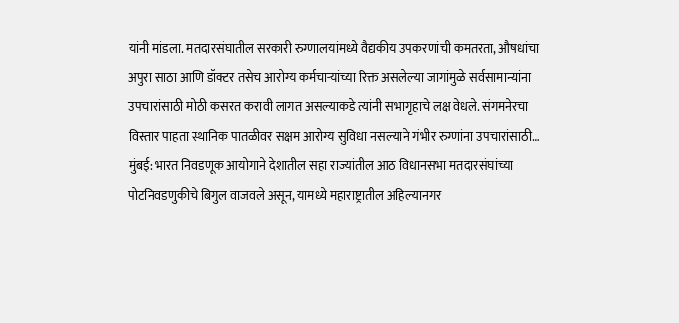यांनी मांडला. मतदारसंघातील सरकारी रुग्णालयांमध्ये वैद्यकीय उपकरणांची कमतरता, औषधांचा अपुरा साठा आणि डॉक्टर तसेच आरोग्य कर्मचाऱ्यांच्या रिक्त असलेल्या जागांमुळे सर्वसामान्यांना उपचारांसाठी मोठी कसरत करावी लागत असल्याकडे त्यांनी सभागृहाचे लक्ष वेधले. संगमनेरचा विस्तार पाहता स्थानिक पातळीवर सक्षम आरोग्य सुविधा नसल्याने गंभीर रुग्णांना उपचारांसाठी…
मुंबई: भारत निवडणूक आयोगाने देशातील सहा राज्यांतील आठ विधानसभा मतदारसंघांच्या पोटनिवडणुकीचे बिगुल वाजवले असून, यामध्ये महाराष्ट्रातील अहिल्यानगर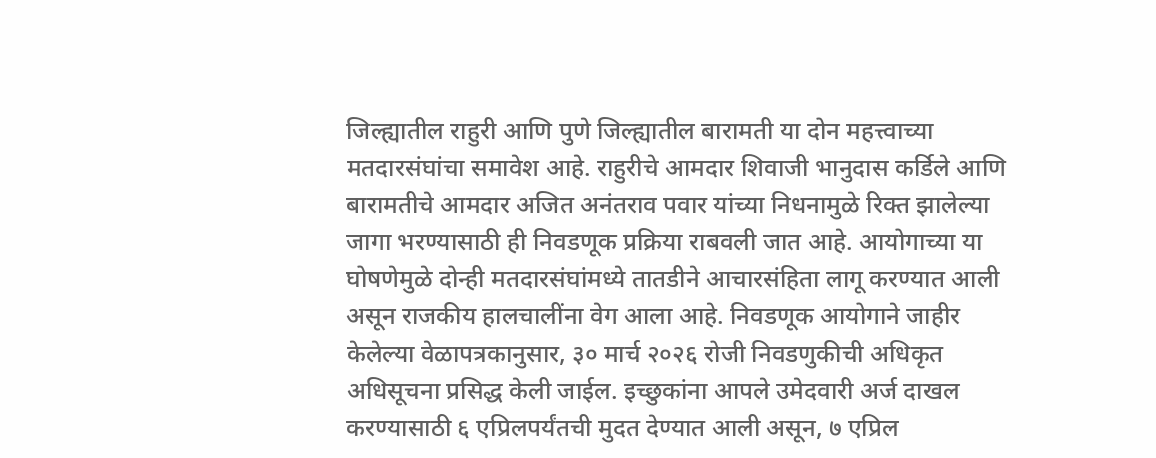जिल्ह्यातील राहुरी आणि पुणे जिल्ह्यातील बारामती या दोन महत्त्वाच्या मतदारसंघांचा समावेश आहे. राहुरीचे आमदार शिवाजी भानुदास कर्डिले आणि बारामतीचे आमदार अजित अनंतराव पवार यांच्या निधनामुळे रिक्त झालेल्या जागा भरण्यासाठी ही निवडणूक प्रक्रिया राबवली जात आहे. आयोगाच्या या घोषणेमुळे दोन्ही मतदारसंघांमध्ये तातडीने आचारसंहिता लागू करण्यात आली असून राजकीय हालचालींना वेग आला आहे. निवडणूक आयोगाने जाहीर केलेल्या वेळापत्रकानुसार, ३० मार्च २०२६ रोजी निवडणुकीची अधिकृत अधिसूचना प्रसिद्ध केली जाईल. इच्छुकांना आपले उमेदवारी अर्ज दाखल करण्यासाठी ६ एप्रिलपर्यंतची मुदत देण्यात आली असून, ७ एप्रिल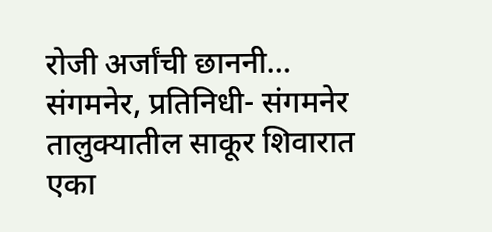रोजी अर्जांची छाननी…
संगमनेर, प्रतिनिधी- संगमनेर तालुक्यातील साकूर शिवारात एका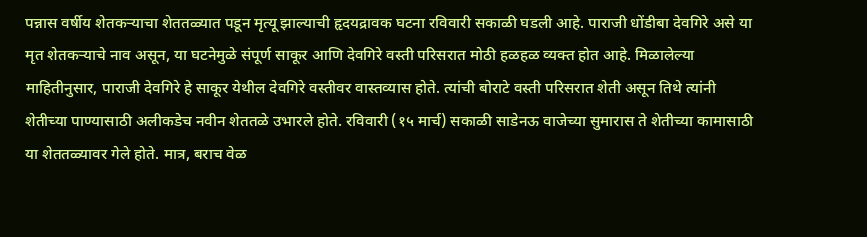पन्नास वर्षीय शेतकऱ्याचा शेततळ्यात पडून मृत्यू झाल्याची हृदयद्रावक घटना रविवारी सकाळी घडली आहे. पाराजी धोंडीबा देवगिरे असे या मृत शेतकऱ्याचे नाव असून, या घटनेमुळे संपूर्ण साकूर आणि देवगिरे वस्ती परिसरात मोठी हळहळ व्यक्त होत आहे. मिळालेल्या माहितीनुसार, पाराजी देवगिरे हे साकूर येथील देवगिरे वस्तीवर वास्तव्यास होते. त्यांची बोराटे वस्ती परिसरात शेती असून तिथे त्यांनी शेतीच्या पाण्यासाठी अलीकडेच नवीन शेततळे उभारले होते. रविवारी (१५ मार्च) सकाळी साडेनऊ वाजेच्या सुमारास ते शेतीच्या कामासाठी या शेततळ्यावर गेले होते. मात्र, बराच वेळ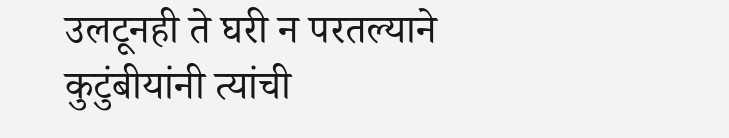उलटूनही ते घरी न परतल्याने कुटुंबीयांनी त्यांची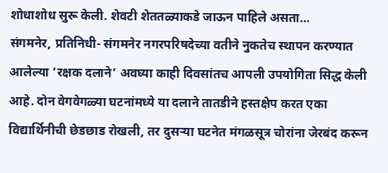शोधाशोध सुरू केली. शेवटी शेततळ्याकडे जाऊन पाहिले असता…
संगमनेर, प्रतिनिधी- संगमनेर नगरपरिषदेच्या वतीने नुकतेच स्थापन करण्यात आलेल्या ‘रक्षक दलाने’ अवघ्या काही दिवसांतच आपली उपयोगिता सिद्ध केली आहे. दोन वेगवेगळ्या घटनांमध्ये या दलाने तातडीने हस्तक्षेप करत एका विद्यार्थिनीची छेडछाड रोखली, तर दुसऱ्या घटनेत मंगळसूत्र चोरांना जेरबंद करून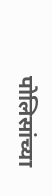पोलिसांच्या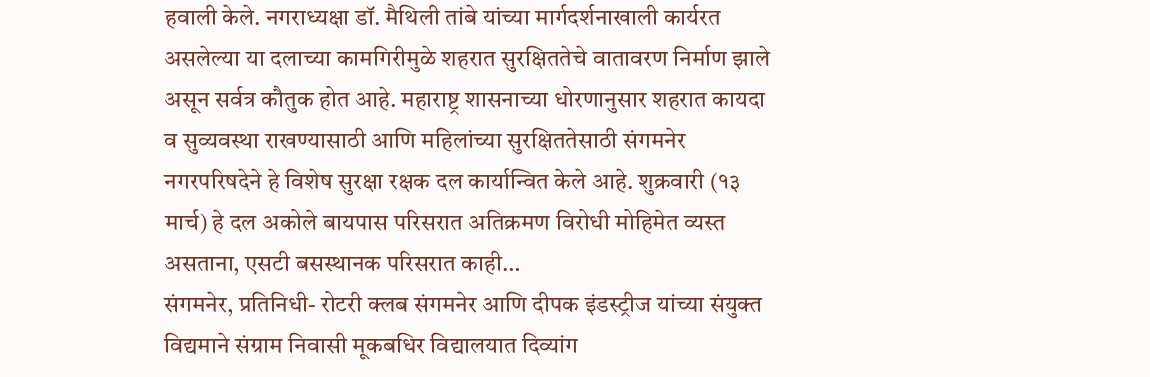हवाली केले. नगराध्यक्षा डॉ. मैथिली तांबे यांच्या मार्गदर्शनाखाली कार्यरत असलेल्या या दलाच्या कामगिरीमुळे शहरात सुरक्षिततेचे वातावरण निर्माण झाले असून सर्वत्र कौतुक होत आहे. महाराष्ट्र शासनाच्या धोरणानुसार शहरात कायदा व सुव्यवस्था राखण्यासाठी आणि महिलांच्या सुरक्षिततेसाठी संगमनेर नगरपरिषदेने हे विशेष सुरक्षा रक्षक दल कार्यान्वित केले आहे. शुक्रवारी (१३ मार्च) हे दल अकोले बायपास परिसरात अतिक्रमण विरोधी मोहिमेत व्यस्त असताना, एसटी बसस्थानक परिसरात काही…
संगमनेर, प्रतिनिधी- रोटरी क्लब संगमनेर आणि दीपक इंडस्ट्रीज यांच्या संयुक्त विद्यमाने संग्राम निवासी मूकबधिर विद्यालयात दिव्यांग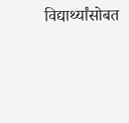विद्यार्थ्यांसोबत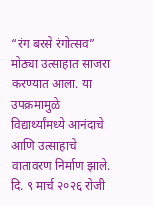“रंग बरसे रंगोत्सव” मोठ्या उत्साहात साजरा करण्यात आला. या उपक्रमामुळे विद्यार्थ्यांमध्ये आनंदाचे आणि उत्साहाचे वातावरण निर्माण झाले. दि. ९ मार्च २०२६ रोजी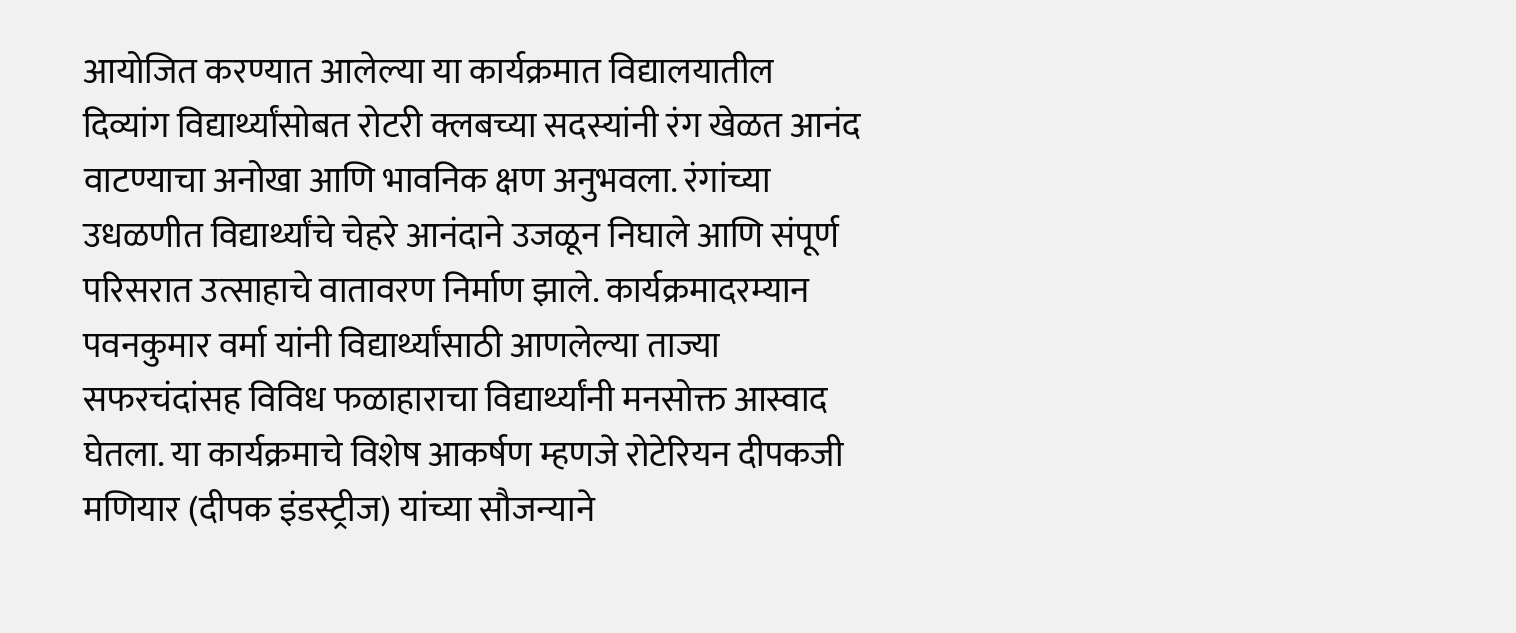आयोजित करण्यात आलेल्या या कार्यक्रमात विद्यालयातील दिव्यांग विद्यार्थ्यांसोबत रोटरी क्लबच्या सदस्यांनी रंग खेळत आनंद वाटण्याचा अनोखा आणि भावनिक क्षण अनुभवला. रंगांच्या उधळणीत विद्यार्थ्यांचे चेहरे आनंदाने उजळून निघाले आणि संपूर्ण परिसरात उत्साहाचे वातावरण निर्माण झाले. कार्यक्रमादरम्यान पवनकुमार वर्मा यांनी विद्यार्थ्यांसाठी आणलेल्या ताज्या सफरचंदांसह विविध फळाहाराचा विद्यार्थ्यांनी मनसोक्त आस्वाद घेतला. या कार्यक्रमाचे विशेष आकर्षण म्हणजे रोटेरियन दीपकजी मणियार (दीपक इंडस्ट्रीज) यांच्या सौजन्याने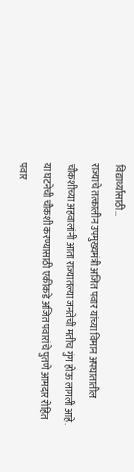विद्यार्थ्यांसाठी…
राज्याचे तत्कालीन उपमुख्यमंत्री अजित पवार यांच्या विमान अपघातातील चौकशीच्या अहवालांनी आता राज्यातल्या जनतेची मतीच गुंग होऊ लागली आहे. या घटनेची चौकशी करण्यासाठी एकीकडे अजित पवारांचे पुतणे आमदार रोहित पवार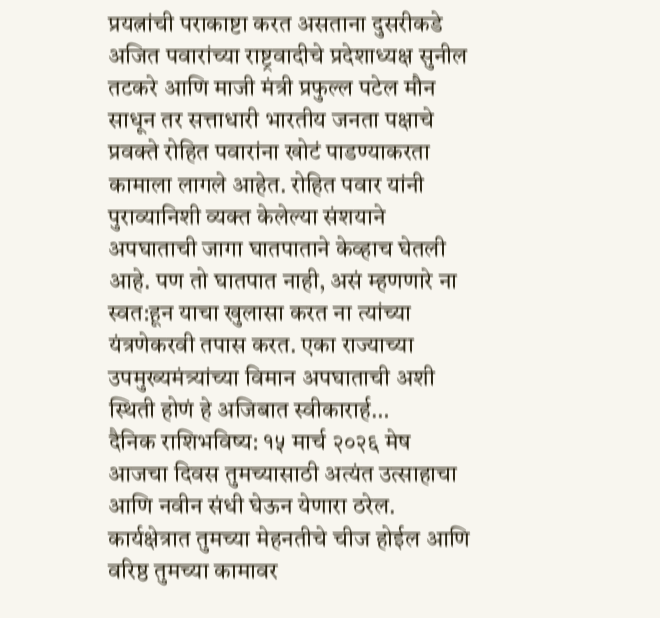प्रयत्नांची पराकाष्टा करत असताना दुसरीकडे अजित पवारांच्या राष्ट्रवादीचे प्रदेशाध्यक्ष सुनील तटकरे आणि माजी मंत्री प्रफुल्ल पटेल मौन साधून तर सत्ताधारी भारतीय जनता पक्षाचे प्रवक्ते रोहित पवारांना खोटं पाडण्याकरता कामाला लागले आहेत. रोहित पवार यांनी पुराव्यानिशी व्यक्त केलेल्या संशयाने अपघाताची जागा घातपाताने केव्हाच घेतली आहे. पण तो घातपात नाही, असं म्हणणारे ना स्वत:हून याचा खुलासा करत ना त्यांच्या यंत्रणेकरवी तपास करत. एका राज्याच्या उपमुख्यमंत्र्यांच्या विमान अपघाताची अशी स्थिती होणं हे अजिबात स्वीकारार्ह…
दैनिक राशिभविष्य: १५ मार्च २०२६ मेष आजचा दिवस तुमच्यासाठी अत्यंत उत्साहाचा आणि नवीन संधी घेऊन येणारा ठरेल. कार्यक्षेत्रात तुमच्या मेहनतीचे चीज होईल आणि वरिष्ठ तुमच्या कामावर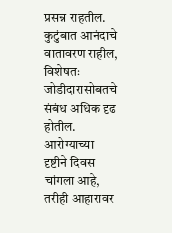प्रसन्न राहतील. कुटुंबात आनंदाचे वातावरण राहील, विशेषतः जोडीदारासोबतचे संबंध अधिक दृढ होतील. आरोग्याच्या दृष्टीने दिवस चांगला आहे, तरीही आहारावर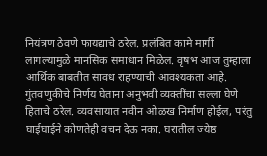नियंत्रण ठेवणे फायद्याचे ठरेल. प्रलंबित कामे मार्गी लागल्यामुळे मानसिक समाधान मिळेल. वृषभ आज तुम्हाला आर्थिक बाबतीत सावध राहण्याची आवश्यकता आहे. गुंतवणुकीचे निर्णय घेताना अनुभवी व्यक्तींचा सल्ला घेणे हिताचे ठरेल. व्यवसायात नवीन ओळख निर्माण होईल, परंतु घाईघाईने कोणतेही वचन देऊ नका. घरातील ज्येष्ठ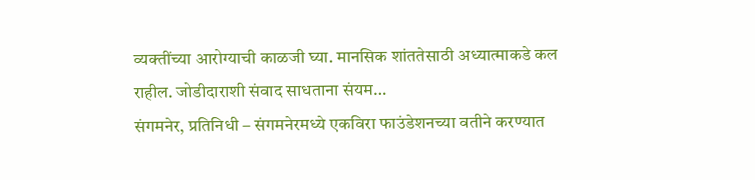व्यक्तींच्या आरोग्याची काळजी घ्या. मानसिक शांततेसाठी अध्यात्माकडे कल राहील. जोडीदाराशी संवाद साधताना संयम…
संगमनेर, प्रतिनिधी – संगमनेरमध्ये एकविरा फाउंडेशनच्या वतीने करण्यात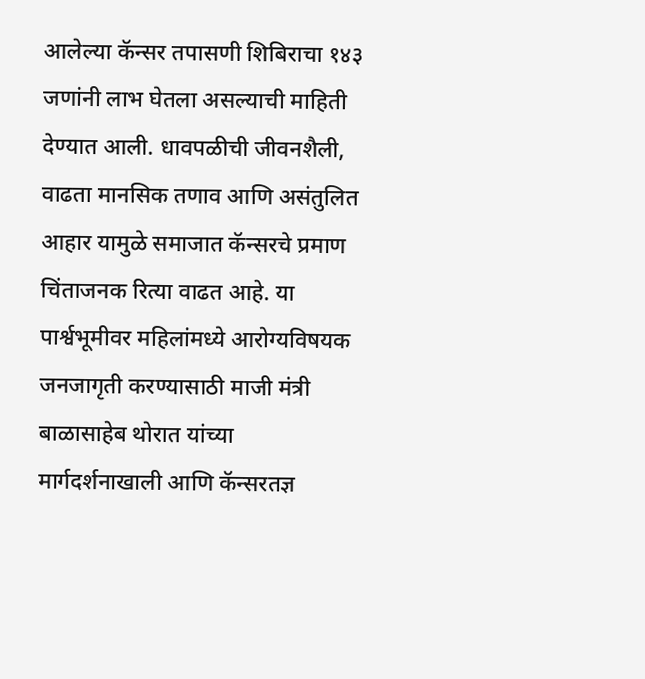आलेल्या कॅन्सर तपासणी शिबिराचा १४३ जणांनी लाभ घेतला असल्याची माहिती देण्यात आली. धावपळीची जीवनशैली, वाढता मानसिक तणाव आणि असंतुलित आहार यामुळे समाजात कॅन्सरचे प्रमाण चिंताजनक रित्या वाढत आहे. या पार्श्वभूमीवर महिलांमध्ये आरोग्यविषयक जनजागृती करण्यासाठी माजी मंत्री बाळासाहेब थोरात यांच्या मार्गदर्शनाखाली आणि कॅन्सरतज्ञ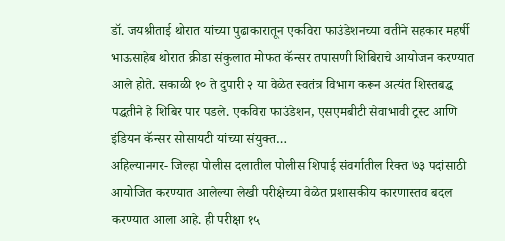डॉ. जयश्रीताई थोरात यांच्या पुढाकारातून एकविरा फाउंडेशनच्या वतीने सहकार महर्षी भाऊसाहेब थोरात क्रीडा संकुलात मोफत कॅन्सर तपासणी शिबिराचे आयोजन करण्यात आले होते. सकाळी १० ते दुपारी २ या वेळेत स्वतंत्र विभाग करून अत्यंत शिस्तबद्ध पद्धतीने हे शिबिर पार पडले. एकविरा फाउंडेशन, एसएमबीटी सेवाभावी ट्रस्ट आणि इंडियन कॅन्सर सोसायटी यांच्या संयुक्त…
अहिल्यानगर- जिल्हा पोलीस दलातील पोलीस शिपाई संवर्गातील रिक्त ७३ पदांसाठी आयोजित करण्यात आलेल्या लेखी परीक्षेच्या वेळेत प्रशासकीय कारणास्तव बदल करण्यात आला आहे. ही परीक्षा १५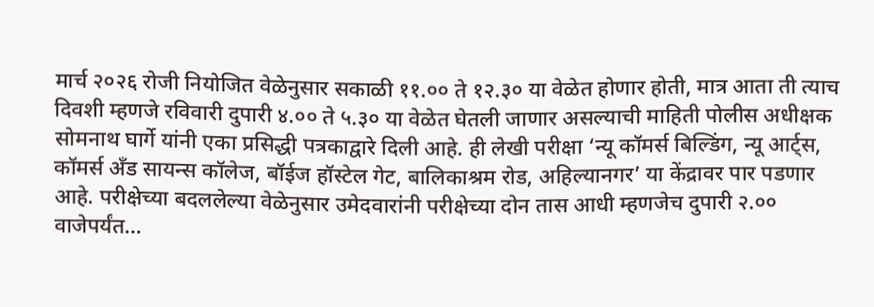मार्च २०२६ रोजी नियोजित वेळेनुसार सकाळी ११.०० ते १२.३० या वेळेत होणार होती, मात्र आता ती त्याच दिवशी म्हणजे रविवारी दुपारी ४.०० ते ५.३० या वेळेत घेतली जाणार असल्याची माहिती पोलीस अधीक्षक सोमनाथ घार्गे यांनी एका प्रसिद्धी पत्रकाद्वारे दिली आहे. ही लेखी परीक्षा ‘न्यू कॉमर्स बिल्डिंग, न्यू आर्ट्स, कॉमर्स अँड सायन्स कॉलेज, बॉईज हॉस्टेल गेट, बालिकाश्रम रोड, अहिल्यानगर’ या केंद्रावर पार पडणार आहे. परीक्षेच्या बदललेल्या वेळेनुसार उमेदवारांनी परीक्षेच्या दोन तास आधी म्हणजेच दुपारी २.०० वाजेपर्यंत…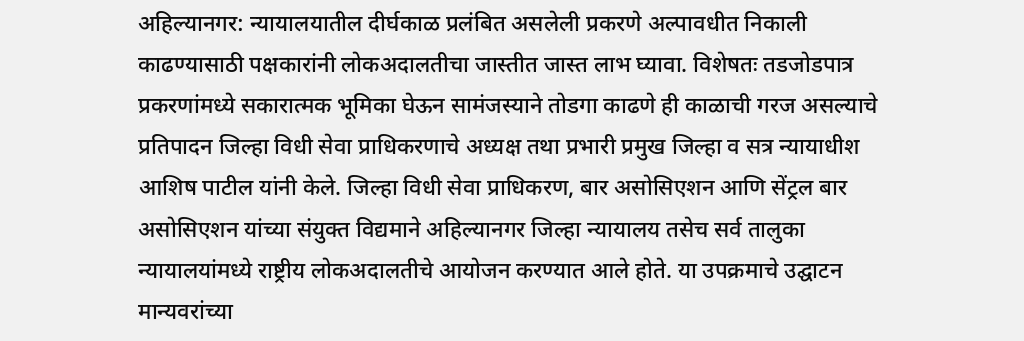अहिल्यानगर: न्यायालयातील दीर्घकाळ प्रलंबित असलेली प्रकरणे अल्पावधीत निकाली काढण्यासाठी पक्षकारांनी लोकअदालतीचा जास्तीत जास्त लाभ घ्यावा. विशेषतः तडजोडपात्र प्रकरणांमध्ये सकारात्मक भूमिका घेऊन सामंजस्याने तोडगा काढणे ही काळाची गरज असल्याचे प्रतिपादन जिल्हा विधी सेवा प्राधिकरणाचे अध्यक्ष तथा प्रभारी प्रमुख जिल्हा व सत्र न्यायाधीश आशिष पाटील यांनी केले. जिल्हा विधी सेवा प्राधिकरण, बार असोसिएशन आणि सेंट्रल बार असोसिएशन यांच्या संयुक्त विद्यमाने अहिल्यानगर जिल्हा न्यायालय तसेच सर्व तालुका न्यायालयांमध्ये राष्ट्रीय लोकअदालतीचे आयोजन करण्यात आले होते. या उपक्रमाचे उद्घाटन मान्यवरांच्या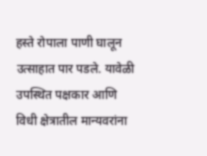हस्ते रोपाला पाणी घालून उत्साहात पार पडले. यावेळी उपस्थित पक्षकार आणि विधी क्षेत्रातील मान्यवरांना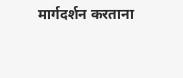मार्गदर्शन करताना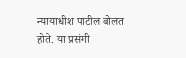न्यायाधीश पाटील बोलत होते. या प्रसंगी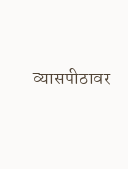व्यासपीठावर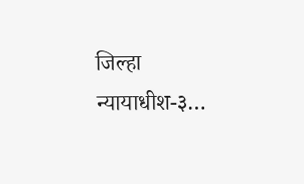जिल्हा न्यायाधीश-३…